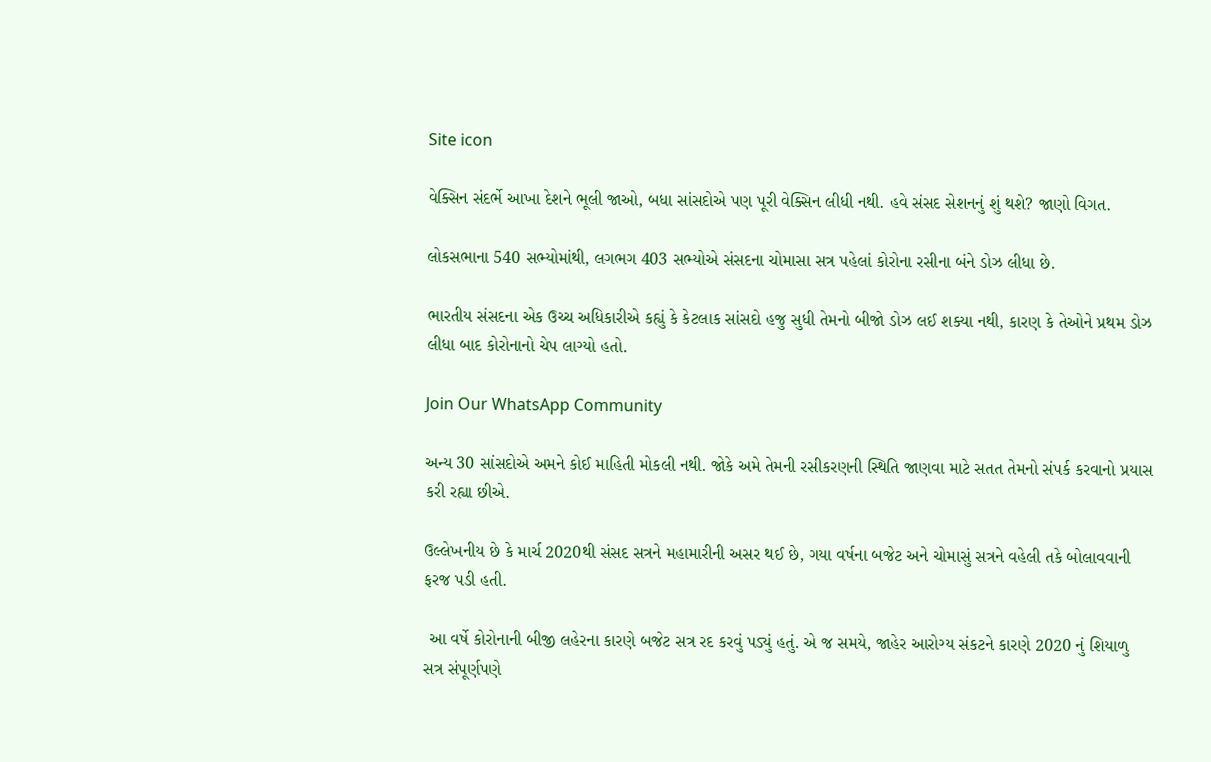Site icon

વેક્સિન સંદર્ભે આખા દેશને ભૂલી જાઓ, બધા સાંસદોએ પણ પૂરી વેક્સિન લીધી નથી. હવે સંસદ સેશનનું શું થશે? જાણો વિગત.

લોકસભાના 540 સભ્યોમાંથી, લગભગ 403 સભ્યોએ સંસદના ચોમાસા સત્ર પહેલાં કોરોના રસીના બંને ડોઝ લીધા છે.

ભારતીય સંસદના એક ઉચ્ચ અધિકારીએ કહ્યું કે કેટલાક સાંસદો હજુ સુધી તેમનો બીજો ડોઝ લઈ શક્યા નથી, કારણ કે તેઓને પ્રથમ ડોઝ લીધા બાદ કોરોનાનો ચેપ લાગ્યો હતો.

Join Our WhatsApp Community

અન્ય 30 સાંસદોએ અમને કોઈ માહિતી મોકલી નથી. જોકે અમે તેમની રસીકરણની સ્થિતિ જાણવા માટે સતત તેમનો સંપર્ક કરવાનો પ્રયાસ કરી રહ્યા છીએ.

ઉલ્લેખનીય છે કે માર્ચ 2020થી સંસદ સત્રને મહામારીની અસર થઈ છે, ગયા વર્ષના બજેટ અને ચોમાસું સત્રને વહેલી તકે બોલાવવાની ફરજ પડી હતી.

 આ વર્ષે કોરોનાની બીજી લહેરના કારણે બજેટ સત્ર રદ કરવું પડ્યું હતું. એ જ સમયે, જાહેર આરોગ્ય સંકટને કારણે 2020 નું શિયાળુ સત્ર સંપૂર્ણપણે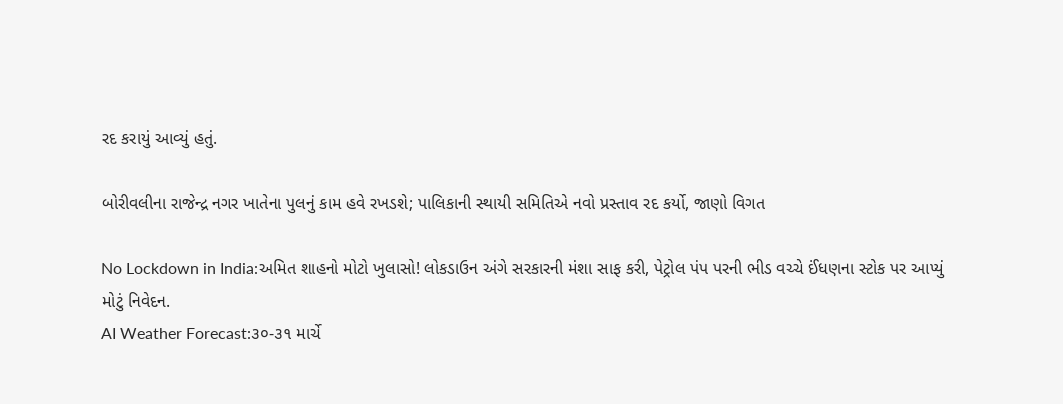રદ કરાયું આવ્યું હતું.

બોરીવલીના રાજેન્દ્ર નગર ખાતેના પુલનું કામ હવે રખડશે; પાલિકાની સ્થાયી સમિતિએ નવો પ્રસ્તાવ રદ કર્યો, જાણો વિગત

No Lockdown in India:અમિત શાહનો મોટો ખુલાસો! લોકડાઉન અંગે સરકારની મંશા સાફ કરી, પેટ્રોલ પંપ પરની ભીડ વચ્ચે ઈંધણના સ્ટોક પર આપ્યું મોટું નિવેદન.
AI Weather Forecast:૩૦-૩૧ માર્ચે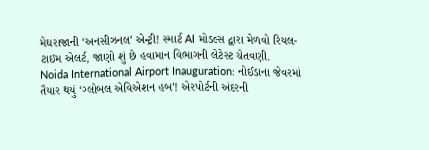મેઘરાજાની ‘અનસીઝનલ’ એન્ટ્રી! સ્માર્ટ AI મોડલ્સ દ્વારા મેળવો રિયલ-ટાઇમ એલર્ટ, જાણો શું છે હવામાન વિભાગની લેટેસ્ટ ચેતવણી.
Noida International Airport Inauguration: નોઈડાના જેવરમાં તૈયાર થયું ‘ગ્લોબલ એવિએશન હબ’! એરપોર્ટની અંદરની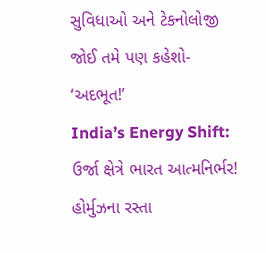સુવિધાઓ અને ટેકનોલોજી જોઈ તમે પણ કહેશો- ‘અદભૂત!’
India’s Energy Shift: ઉર્જા ક્ષેત્રે ભારત આત્મનિર્ભર! હોર્મુઝના રસ્તા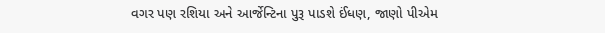વગર પણ રશિયા અને આર્જેન્ટિના પુરૂ પાડશે ઈંધણ, જાણો પીએમ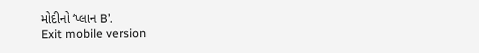મોદીનો ‘પ્લાન B’.
Exit mobile version